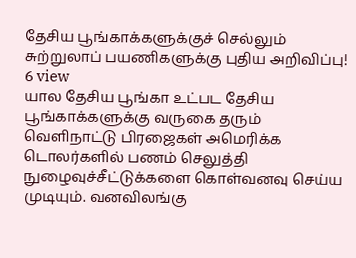தேசிய பூங்காக்களுக்குச் செல்லும் சுற்றுலாப் பயணிகளுக்கு புதிய அறிவிப்பு!
6 view
யால தேசிய பூங்கா உட்பட தேசிய பூங்காக்களுக்கு வருகை தரும் வெளிநாட்டு பிரஜைகள் அமெரிக்க டொலர்களில் பணம் செலுத்தி நுழைவுச்சீட்டுக்களை கொள்வனவு செய்ய முடியும். வனவிலங்கு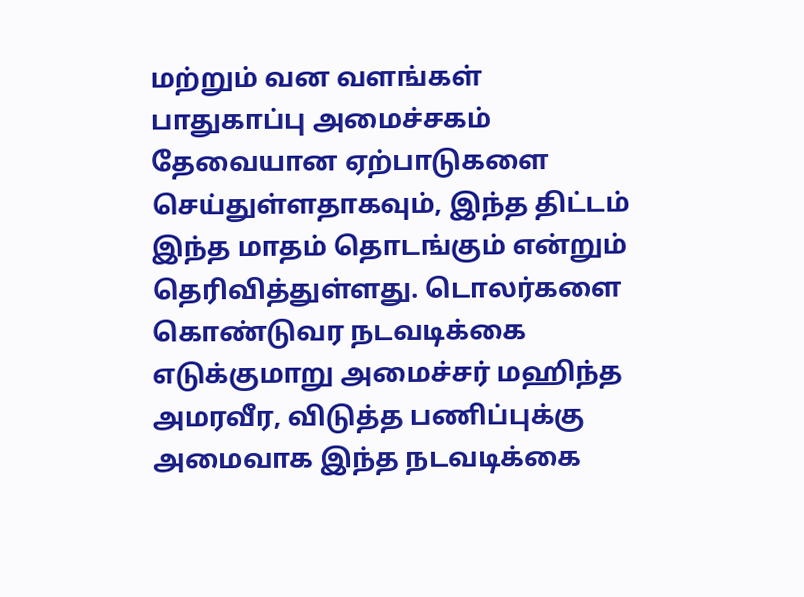மற்றும் வன வளங்கள் பாதுகாப்பு அமைச்சகம் தேவையான ஏற்பாடுகளை செய்துள்ளதாகவும், இந்த திட்டம் இந்த மாதம் தொடங்கும் என்றும் தெரிவித்துள்ளது. டொலர்களை கொண்டுவர நடவடிக்கை எடுக்குமாறு அமைச்சர் மஹிந்த அமரவீர, விடுத்த பணிப்புக்கு அமைவாக இந்த நடவடிக்கை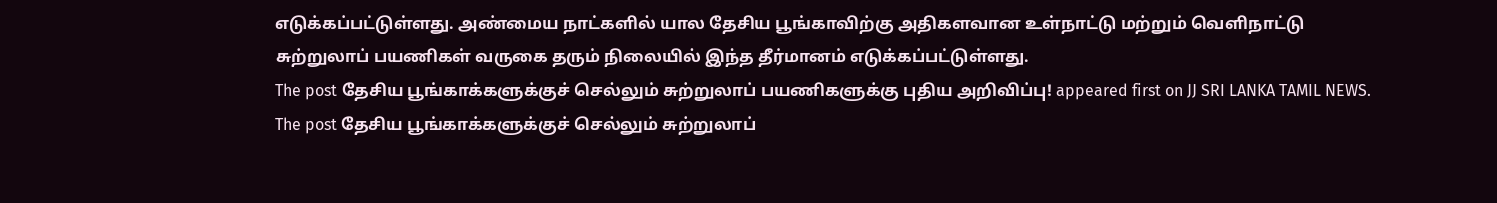எடுக்கப்பட்டுள்ளது. அண்மைய நாட்களில் யால தேசிய பூங்காவிற்கு அதிகளவான உள்நாட்டு மற்றும் வெளிநாட்டு சுற்றுலாப் பயணிகள் வருகை தரும் நிலையில் இந்த தீர்மானம் எடுக்கப்பட்டுள்ளது.
The post தேசிய பூங்காக்களுக்குச் செல்லும் சுற்றுலாப் பயணிகளுக்கு புதிய அறிவிப்பு! appeared first on JJ SRI LANKA TAMIL NEWS.
The post தேசிய பூங்காக்களுக்குச் செல்லும் சுற்றுலாப்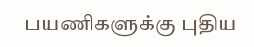பயணிகளுக்கு புதிய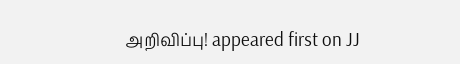அறிவிப்பு! appeared first on JJ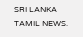SRI LANKA TAMIL NEWS.